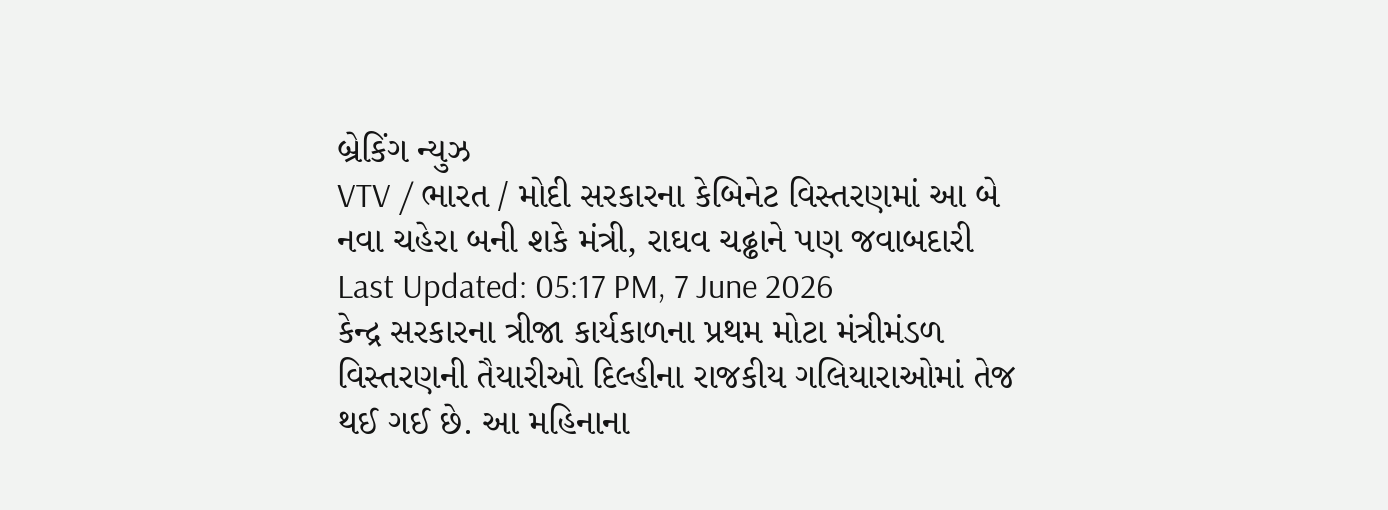બ્રેકિંગ ન્યુઝ
VTV / ભારત / મોદી સરકારના કેબિનેટ વિસ્તરણમાં આ બે નવા ચહેરા બની શકે મંત્રી, રાઘવ ચઢ્ઢાને પણ જવાબદારી
Last Updated: 05:17 PM, 7 June 2026
કેન્દ્ર સરકારના ત્રીજા કાર્યકાળના પ્રથમ મોટા મંત્રીમંડળ વિસ્તરણની તૈયારીઓ દિલ્હીના રાજકીય ગલિયારાઓમાં તેજ થઈ ગઈ છે. આ મહિનાના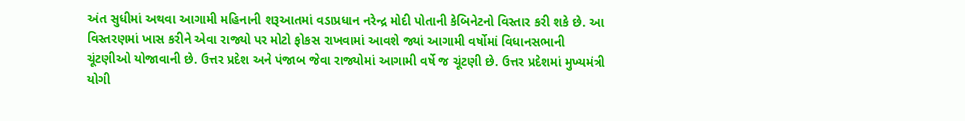અંત સુધીમાં અથવા આગામી મહિનાની શરૂઆતમાં વડાપ્રધાન નરેન્દ્ર મોદી પોતાની કેબિનેટનો વિસ્તાર કરી શકે છે. આ વિસ્તરણમાં ખાસ કરીને એવા રાજ્યો પર મોટો ફોકસ રાખવામાં આવશે જ્યાં આગામી વર્ષોમાં વિધાનસભાની ચૂંટણીઓ યોજાવાની છે. ઉત્તર પ્રદેશ અને પંજાબ જેવા રાજ્યોમાં આગામી વર્ષે જ ચૂંટણી છે. ઉત્તર પ્રદેશમાં મુખ્યમંત્રી યોગી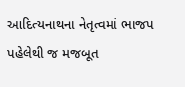આદિત્યનાથના નેતૃત્વમાં ભાજપ પહેલેથી જ મજબૂત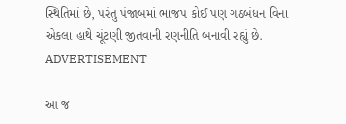સ્થિતિમાં છે, પરંતુ પંજાબમાં ભાજપ કોઈ પણ ગઠબંધન વિના એકલા હાથે ચૂંટણી જીતવાની રણનીતિ બનાવી રહ્યું છે.
ADVERTISEMENT

આ જ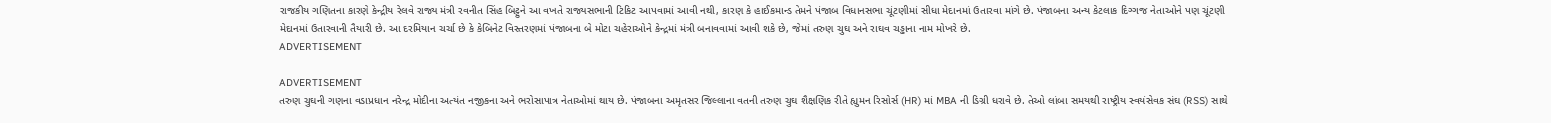રાજકીય ગણિતના કારણે કેન્દ્રીય રેલવે રાજ્ય મંત્રી રવનીત સિંહ બિટ્ટુને આ વખતે રાજ્યસભાની ટિકિટ આપવામાં આવી નથી, કારણ કે હાઈકમાન્ડ તેમને પંજાબ વિધાનસભા ચૂંટણીમાં સીધા મેદાનમાં ઉતારવા માંગે છે. પંજાબના અન્ય કેટલાક દિગ્ગજ નેતાઓને પણ ચૂંટણી મેદાનમાં ઉતારવાની તૈયારી છે. આ દરમિયાન ચર્ચા છે કે કેબિનેટ વિસ્તરણમાં પંજાબના બે મોટા ચહેરાઓને કેન્દ્રમાં મંત્રી બનાવવામાં આવી શકે છે, જેમાં તરુણ ચુઘ અને રાઘવ ચડ્ઢાના નામ મોખરે છે.
ADVERTISEMENT

ADVERTISEMENT
તરુણ ચુઘની ગણના વડાપ્રધાન નરેન્દ્ર મોદીના અત્યંત નજીકના અને ભરોસાપાત્ર નેતાઓમાં થાય છે. પંજાબના અમૃતસર જિલ્લાના વતની તરુણ ચુઘ શૈક્ષણિક રીતે હ્યુમન રિસોર્સ (HR) માં MBA ની ડિગ્રી ધરાવે છે. તેઓ લાંબા સમયથી રાષ્ટ્રીય સ્વયંસેવક સંઘ (RSS) સાથે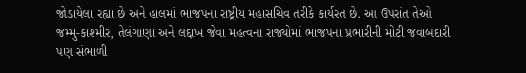જોડાયેલા રહ્યા છે અને હાલમાં ભાજપના રાષ્ટ્રીય મહાસચિવ તરીકે કાર્યરત છે. આ ઉપરાંત તેઓ જમ્મુ-કાશ્મીર, તેલંગાણા અને લદ્દાખ જેવા મહત્વના રાજ્યોમાં ભાજપના પ્રભારીની મોટી જવાબદારી પણ સંભાળી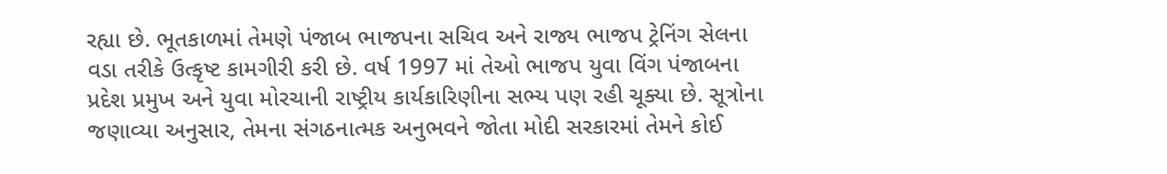રહ્યા છે. ભૂતકાળમાં તેમણે પંજાબ ભાજપના સચિવ અને રાજ્ય ભાજપ ટ્રેનિંગ સેલના વડા તરીકે ઉત્કૃષ્ટ કામગીરી કરી છે. વર્ષ 1997 માં તેઓ ભાજપ યુવા વિંગ પંજાબના પ્રદેશ પ્રમુખ અને યુવા મોરચાની રાષ્ટ્રીય કાર્યકારિણીના સભ્ય પણ રહી ચૂક્યા છે. સૂત્રોના જણાવ્યા અનુસાર, તેમના સંગઠનાત્મક અનુભવને જોતા મોદી સરકારમાં તેમને કોઈ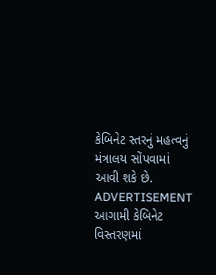કેબિનેટ સ્તરનું મહત્વનું મંત્રાલય સોંપવામાં આવી શકે છે.
ADVERTISEMENT
આગામી કેબિનેટ વિસ્તરણમાં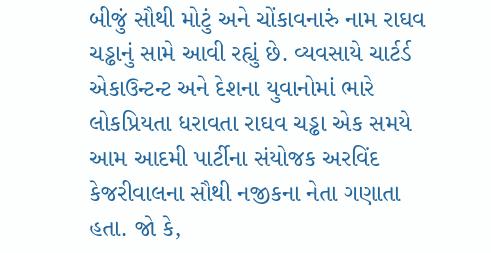બીજું સૌથી મોટું અને ચોંકાવનારું નામ રાઘવ ચડ્ઢાનું સામે આવી રહ્યું છે. વ્યવસાયે ચાર્ટર્ડ એકાઉન્ટન્ટ અને દેશના યુવાનોમાં ભારે લોકપ્રિયતા ધરાવતા રાઘવ ચડ્ઢા એક સમયે આમ આદમી પાર્ટીના સંયોજક અરવિંદ કેજરીવાલના સૌથી નજીકના નેતા ગણાતા હતા. જો કે,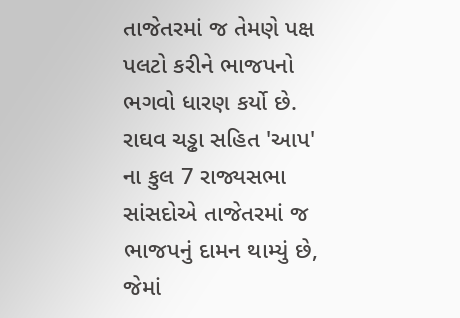તાજેતરમાં જ તેમણે પક્ષ પલટો કરીને ભાજપનો ભગવો ધારણ કર્યો છે.
રાઘવ ચડ્ઢા સહિત 'આપ' ના કુલ 7 રાજ્યસભા સાંસદોએ તાજેતરમાં જ ભાજપનું દામન થામ્યું છે, જેમાં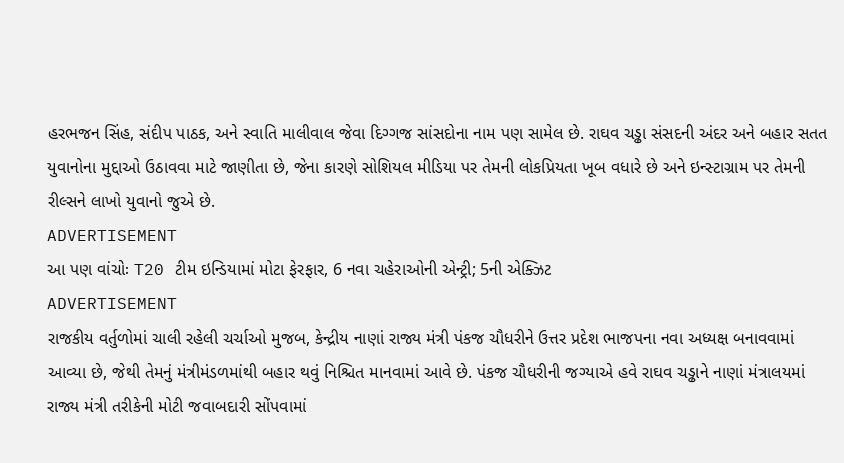હરભજન સિંહ, સંદીપ પાઠક, અને સ્વાતિ માલીવાલ જેવા દિગ્ગજ સાંસદોના નામ પણ સામેલ છે. રાઘવ ચડ્ઢા સંસદની અંદર અને બહાર સતત યુવાનોના મુદ્દાઓ ઉઠાવવા માટે જાણીતા છે, જેના કારણે સોશિયલ મીડિયા પર તેમની લોકપ્રિયતા ખૂબ વધારે છે અને ઇન્સ્ટાગ્રામ પર તેમની રીલ્સને લાખો યુવાનો જુએ છે.
ADVERTISEMENT
આ પણ વાંચોઃ T20 ટીમ ઇન્ડિયામાં મોટા ફેરફાર, 6 નવા ચહેરાઓની એન્ટ્રી; 5ની એક્ઝિટ
ADVERTISEMENT
રાજકીય વર્તુળોમાં ચાલી રહેલી ચર્ચાઓ મુજબ, કેન્દ્રીય નાણાં રાજ્ય મંત્રી પંકજ ચૌધરીને ઉત્તર પ્રદેશ ભાજપના નવા અધ્યક્ષ બનાવવામાં આવ્યા છે, જેથી તેમનું મંત્રીમંડળમાંથી બહાર થવું નિશ્ચિત માનવામાં આવે છે. પંકજ ચૌધરીની જગ્યાએ હવે રાઘવ ચડ્ઢાને નાણાં મંત્રાલયમાં રાજ્ય મંત્રી તરીકેની મોટી જવાબદારી સોંપવામાં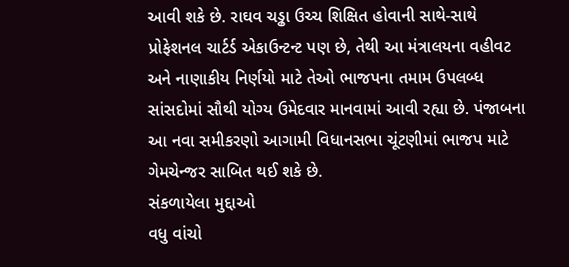આવી શકે છે. રાઘવ ચડ્ઢા ઉચ્ચ શિક્ષિત હોવાની સાથે-સાથે પ્રોફેશનલ ચાર્ટર્ડ એકાઉન્ટન્ટ પણ છે, તેથી આ મંત્રાલયના વહીવટ અને નાણાકીય નિર્ણયો માટે તેઓ ભાજપના તમામ ઉપલબ્ધ સાંસદોમાં સૌથી યોગ્ય ઉમેદવાર માનવામાં આવી રહ્યા છે. પંજાબના આ નવા સમીકરણો આગામી વિધાનસભા ચૂંટણીમાં ભાજપ માટે ગેમચેન્જર સાબિત થઈ શકે છે.
સંકળાયેલા મુદ્દાઓ
વધુ વાંચો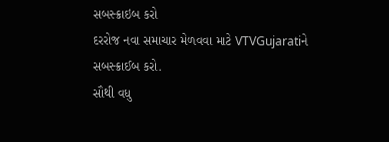સબસ્ક્રાઇબ કરો
દરરોજ નવા સમાચાર મેળવવા માટે VTVGujaratiને સબસ્ક્રાઈબ કરો.
સૌથી વધુ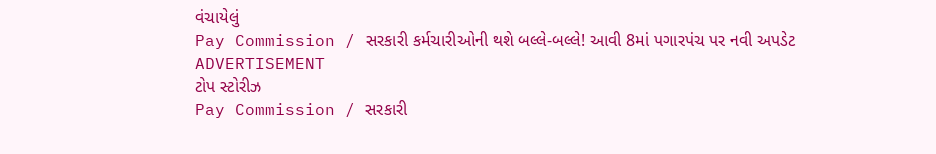વંચાયેલું
Pay Commission / સરકારી કર્મચારીઓની થશે બલ્લે-બલ્લે! આવી 8માં પગારપંચ પર નવી અપડેટ
ADVERTISEMENT
ટોપ સ્ટોરીઝ
Pay Commission / સરકારી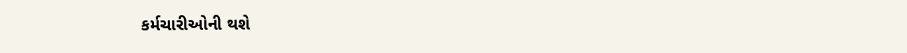કર્મચારીઓની થશે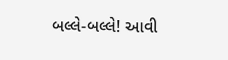બલ્લે-બલ્લે! આવી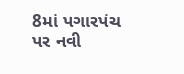8માં પગારપંચ પર નવી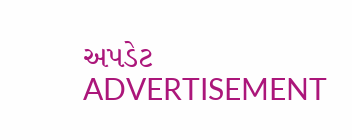અપડેટ
ADVERTISEMENT